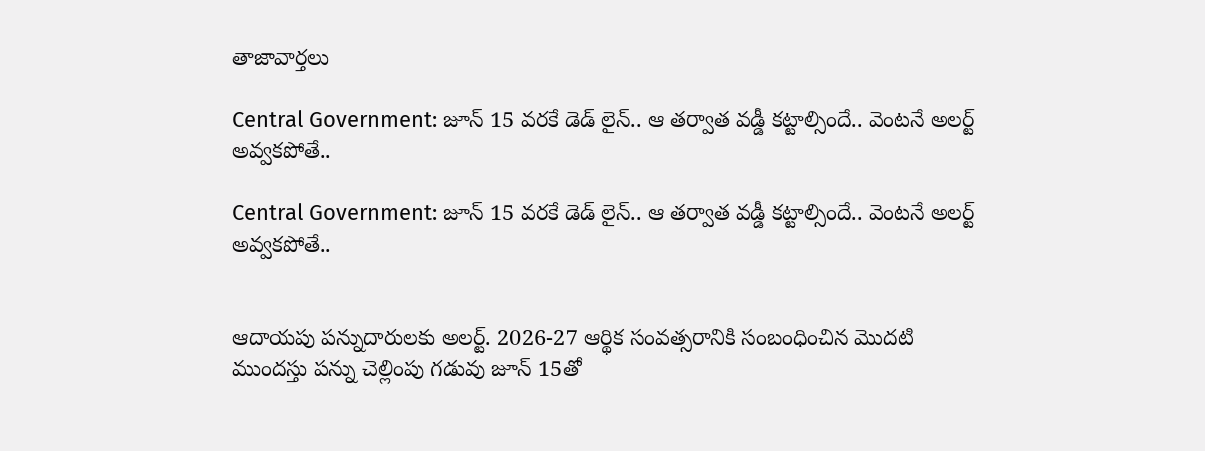తాజావార్తలు

Central Government: జూన్ 15 వరకే డెడ్ లైన్.. ఆ తర్వాత వడ్డీ కట్టాల్సిందే.. వెంటనే అలర్ట్ అవ్వకపోతే..

Central Government: జూన్ 15 వరకే డెడ్ లైన్.. ఆ తర్వాత వడ్డీ కట్టాల్సిందే.. వెంటనే అలర్ట్ అవ్వకపోతే..


ఆదాయపు పన్నుదారులకు అలర్ట్. 2026-27 ఆర్థిక సంవత్సరానికి సంబంధించిన మొదటి ముందస్తు పన్ను చెల్లింపు గడువు జూన్ 15తో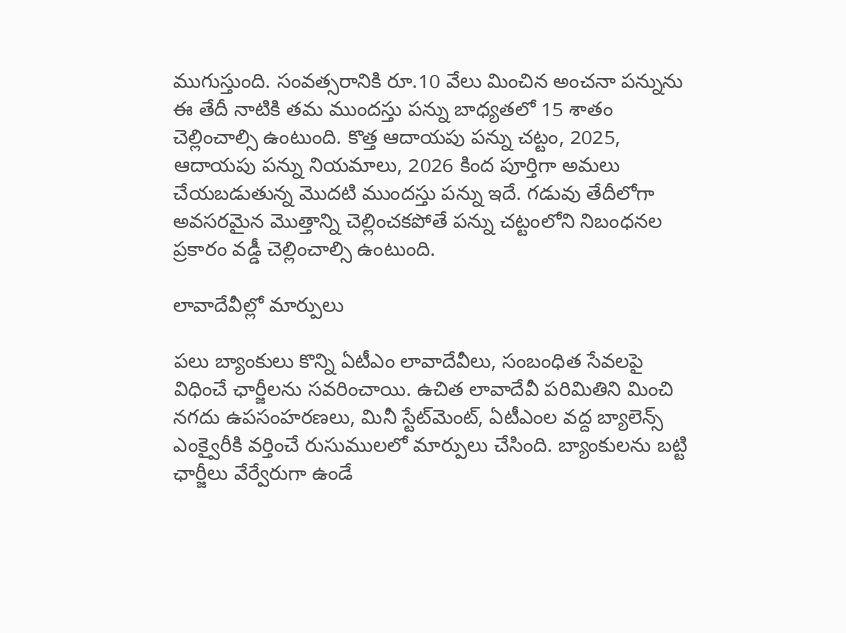ముగుస్తుంది. సంవత్సరానికి రూ.10 వేలు మించిన అంచనా పన్నును ఈ తేదీ నాటికి తమ ముందస్తు పన్ను బాధ్యతలో 15 శాతం చెల్లించాల్సి ఉంటుంది. కొత్త ఆదాయపు పన్ను చట్టం, 2025, ఆదాయపు పన్ను నియమాలు, 2026 కింద పూర్తిగా అమలు చేయబడుతున్న మొదటి ముందస్తు పన్ను ఇదే. గడువు తేదీలోగా అవసరమైన మొత్తాన్ని చెల్లించకపోతే పన్ను చట్టంలోని నిబంధనల ప్రకారం వడ్డీ చెల్లించాల్సి ఉంటుంది.

లావాదేవీల్లో మార్పులు

పలు బ్యాంకులు కొన్ని ఏటీఎం లావాదేవీలు, సంబంధిత సేవలపై విధించే ఛార్జీలను సవరించాయి. ఉచిత లావాదేవీ పరిమితిని మించి నగదు ఉపసంహరణలు, మినీ స్టేట్‌మెంట్, ఏటీఎంల వద్ద బ్యాలెన్స్ ఎంక్వైరీకి వర్తించే రుసుములలో మార్పులు చేసింది. బ్యాంకులను బట్టి ఛార్జీలు వేర్వేరుగా ఉండే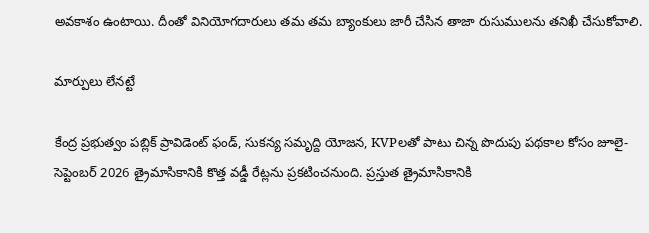అవకాశం ఉంటాయి. దీంతో వినియోగదారులు తమ తమ బ్యాంకులు జారీ చేసిన తాజా రుసుములను తనిఖీ చేసుకోవాలి.

మార్పులు లేనట్టే

కేంద్ర ప్రభుత్వం పబ్లిక్ ప్రావిడెంట్ ఫండ్, సుకన్య సమృద్ది యోజన, KVPలతో పాటు చిన్న పొదుపు పథకాల కోసం జూలై-సెప్టెంబర్ 2026 త్రైమాసికానికి కొత్త వడ్డీ రేట్లను ప్రకటించనుంది. ప్రస్తుత త్రైమాసికానికి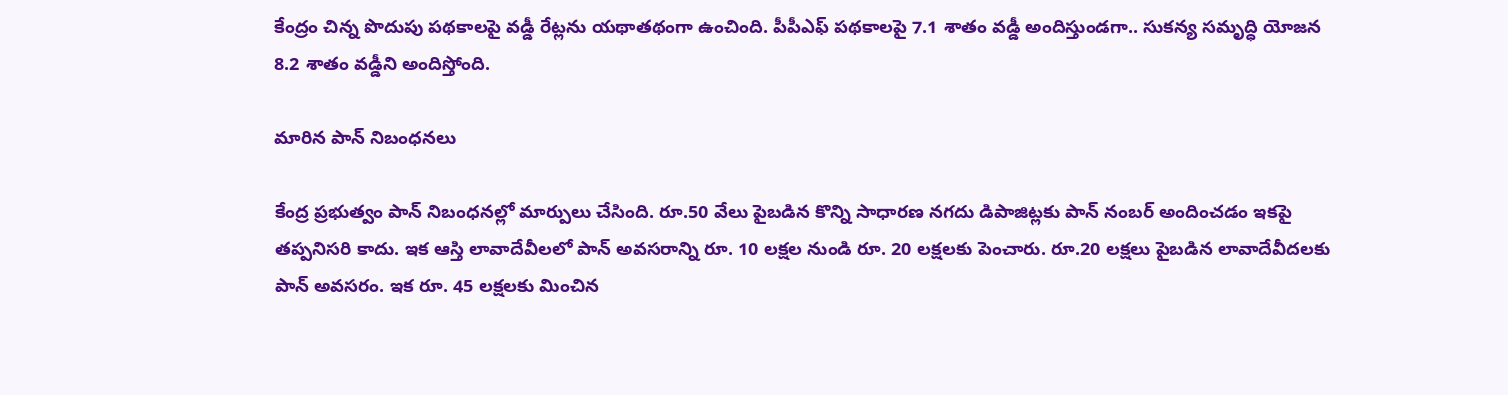కేంద్రం చిన్న పొదుపు పథకాలపై వడ్డీ రేట్లను యథాతథంగా ఉంచింది. పీపీఎఫ్ పథకాలపై 7.1 శాతం వడ్డీ అందిస్తుండగా.. సుకన్య సమృద్ధి యోజన 8.2 శాతం వడ్డీని అందిస్తోంది.

మారిన పాన్ నిబంధనలు

కేంద్ర ప్రభుత్వం పాన్ నిబంధనల్లో మార్పులు చేసింది. రూ.50 వేలు పైబడిన కొన్ని సాధారణ నగదు డిపాజిట్లకు పాన్ నంబర్ అందించడం ఇకపై తప్పనిసరి కాదు. ఇక ఆస్తి లావాదేవీలలో పాన్ అవసరాన్ని రూ. 10 లక్షల నుండి రూ. 20 లక్షలకు పెంచారు. రూ.20 లక్షలు పైబడిన లావాదేవీదలకు పాన్ అవసరం. ఇక రూ. 45 లక్షలకు మించిన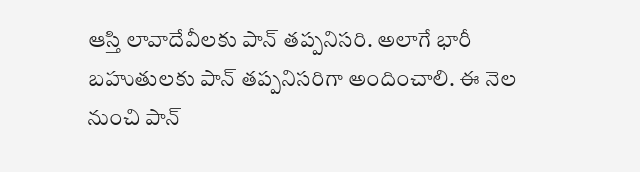ఆస్తి లావాదేవీలకు పాన్ తప్పనిసరి. అలాగే భారీ బహుతులకు పాన్ తప్పనిసరిగా అందించాలి. ఈ నెల నుంచి పాన్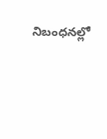నిబంధనల్లో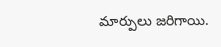మార్పులు జరిగాయి.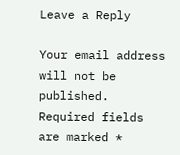Leave a Reply

Your email address will not be published. Required fields are marked *